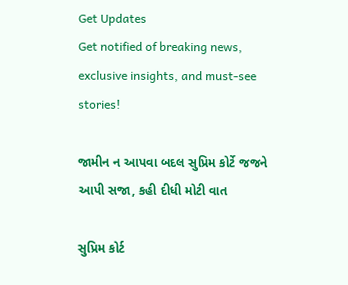Get Updates
Get notified of breaking news, exclusive insights, and must-see stories!

જામીન ન આપવા બદલ સુપ્રિમ કોર્ટે જજને આપી સજા, કહી દીધી મોટી વાત

સુપ્રિમ કોર્ટ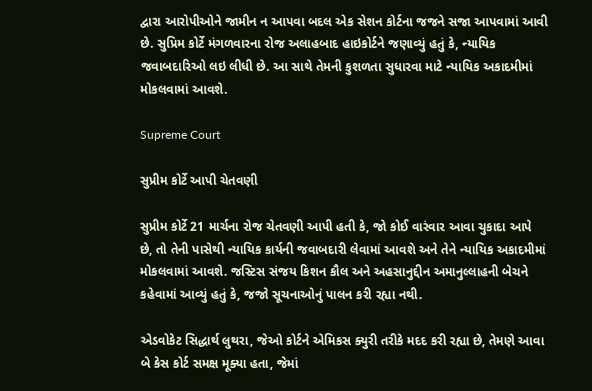દ્વારા આરોપીઓને જામીન ન આપવા બદલ એક સેશન કોર્ટના જજને સજા આપવામાં આવી છે. સુપ્રિમ કોર્ટે મંગળવારના રોજ અલાહબાદ હાઇકોર્ટને જણાવ્યું હતું કે, ન્યાયિક જવાબદારિઓ લઇ લીધી છે. આ સાથે તેમની કુશળતા સુધારવા માટે ન્યાયિક અકાદમીમાં મોકલવામાં આવશે.

Supreme Court

સુપ્રીમ કોર્ટે આપી ચેતવણી

સુપ્રીમ કોર્ટે 21 માર્ચના રોજ ચેતવણી આપી હતી કે, જો કોઈ વારંવાર આવા ચુકાદા આપે છે, તો તેની પાસેથી ન્યાયિક કાર્યની જવાબદારી લેવામાં આવશે અને તેને ન્યાયિક અકાદમીમાં મોકલવામાં આવશે. જસ્ટિસ સંજય કિશન કૌલ અને અહસાનુદ્દીન અમાનુલ્લાહની બેચને કહેવામાં આવ્યું હતું કે, જજો સૂચનાઓનું પાલન કરી રહ્યા નથી.

એડવોકેટ સિદ્ધાર્થ લુથરા, જેઓ કોર્ટને એમિકસ ક્યુરી તરીકે મદદ કરી રહ્યા છે, તેમણે આવા બે કેસ કોર્ટ સમક્ષ મૂક્યા હતા, જેમાં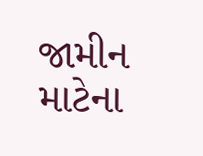જામીન માટેના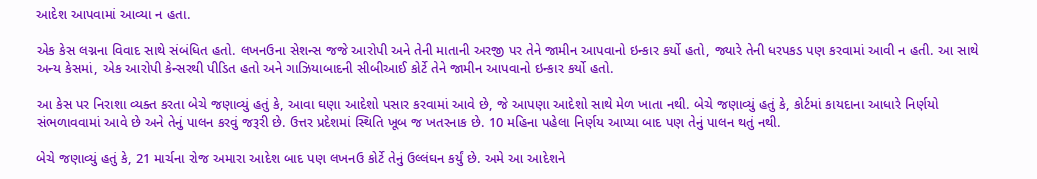આદેશ આપવામાં આવ્યા ન હતા.

એક કેસ લગ્નના વિવાદ સાથે સંબંધિત હતો. લખનઉના સેશન્સ જજે આરોપી અને તેની માતાની અરજી પર તેને જામીન આપવાનો ઇન્કાર કર્યો હતો, જ્યારે તેની ધરપકડ પણ કરવામાં આવી ન હતી. આ સાથે અન્ય કેસમાં, એક આરોપી કેન્સરથી પીડિત હતો અને ગાઝિયાબાદની સીબીઆઈ કોર્ટે તેને જામીન આપવાનો ઇન્કાર કર્યો હતો.

આ કેસ પર નિરાશા વ્યક્ત કરતા બેચે જણાવ્યું હતું કે, આવા ઘણા આદેશો પસાર કરવામાં આવે છે, જે આપણા આદેશો સાથે મેળ ખાતા નથી. બેચે જણાવ્યું હતું કે, કોર્ટમાં કાયદાના આધારે નિર્ણયો સંભળાવવામાં આવે છે અને તેનું પાલન કરવું જરૂરી છે. ઉત્તર પ્રદેશમાં સ્થિતિ ખૂબ જ ખતરનાક છે. 10 મહિના પહેલા નિર્ણય આપ્યા બાદ પણ તેનું પાલન થતું નથી.

બેચે જણાવ્યું હતું કે, 21 માર્ચના રોજ અમારા આદેશ બાદ પણ લખનઉ કોર્ટે તેનું ઉલ્લંઘન કર્યું છે. અમે આ આદેશને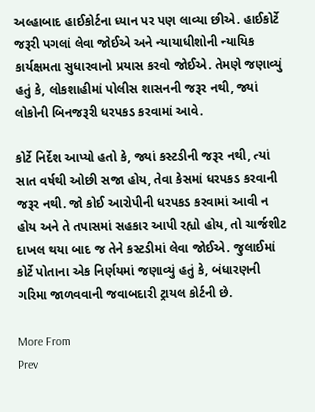અલ્હાબાદ હાઈકોર્ટના ધ્યાન પર પણ લાવ્યા છીએ. હાઈકોર્ટે જરૂરી પગલાં લેવા જોઈએ અને ન્યાયાધીશોની ન્યાયિક કાર્યક્ષમતા સુધારવાનો પ્રયાસ કરવો જોઈએ. તેમણે જણાવ્યું હતું કે, લોકશાહીમાં પોલીસ શાસનની જરૂર નથી, જ્યાં લોકોની બિનજરૂરી ધરપકડ કરવામાં આવે.

કોર્ટે નિર્દેશ આપ્યો હતો કે, જ્યાં કસ્ટડીની જરૂર નથી, ત્યાં સાત વર્ષથી ઓછી સજા હોય, તેવા કેસમાં ધરપકડ કરવાની જરૂર નથી. જો કોઈ આરોપીની ધરપકડ કરવામાં આવી ન હોય અને તે તપાસમાં સહકાર આપી રહ્યો હોય, તો ચાર્જશીટ દાખલ થયા બાદ જ તેને કસ્ટડીમાં લેવા જોઈએ. જુલાઈમાં કોર્ટે પોતાના એક નિર્ણયમાં જણાવ્યું હતું કે, બંધારણની ગરિમા જાળવવાની જવાબદારી ટ્રાયલ કોર્ટની છે.

More From
Prev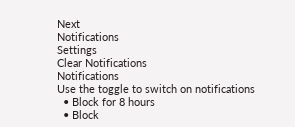Next
Notifications
Settings
Clear Notifications
Notifications
Use the toggle to switch on notifications
  • Block for 8 hours
  • Block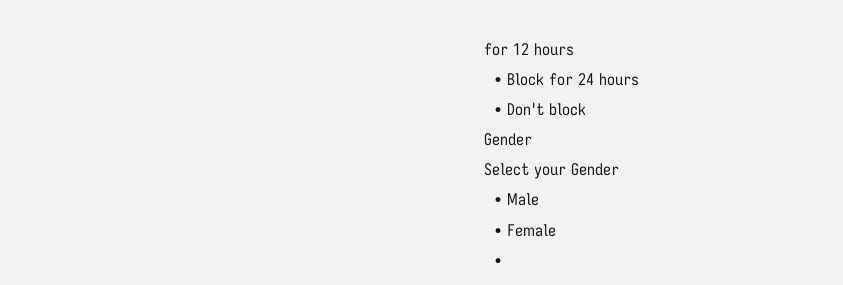for 12 hours
  • Block for 24 hours
  • Don't block
Gender
Select your Gender
  • Male
  • Female
  •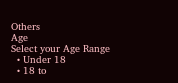Others
Age
Select your Age Range
  • Under 18
  • 18 to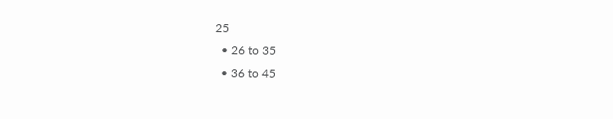25
  • 26 to 35
  • 36 to 45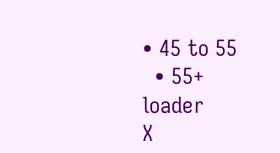• 45 to 55
  • 55+
loader
X